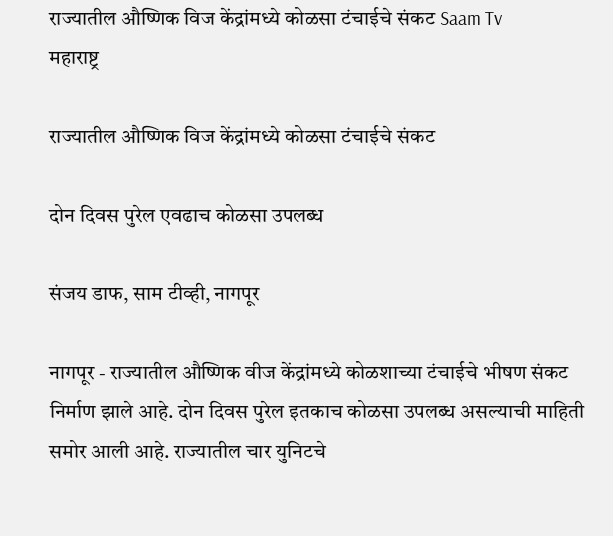राज्यातील औष्णिक विज केंद्रांमध्ये कोळसा टंचाईचे संकट Saam Tv
महाराष्ट्र

राज्यातील औष्णिक विज केंद्रांमध्ये कोळसा टंचाईचे संकट

दोन दिवस पुरेल एवढाच कोळसा उपलब्ध

संजय डाफ, साम टीव्ही, नागपूर

नागपूर - राज्यातील औष्णिक वीज केंद्रांमध्ये कोळशाच्या टंचाईचे भीषण संकट निर्माण झाले आहे. दोन दिवस पुरेल इतकाच कोळसा उपलब्ध असल्याची माहिती समोर आली आहे. राज्यातील चार युनिटचे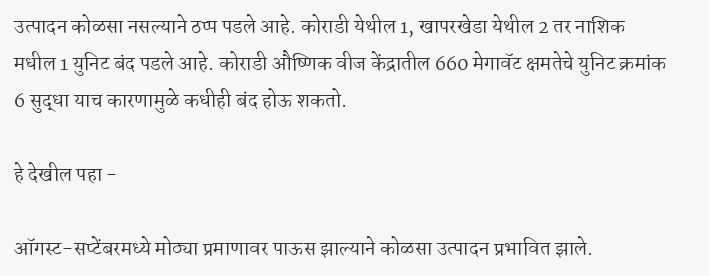उत्पादन कोळसा नसल्याने ठप्प पडले आहे. कोराडी येथील 1, खापरखेडा येथील 2 तर नाशिक मधील 1 युनिट बंद पडले आहे. कोराडी औष्णिक वीज केंद्रातील 660 मेगावॅट क्षमतेचे युनिट क्रमांक 6 सुद्धा याच कारणामुळे कधीही बंद होऊ शकतो.

हे देखील पहा -

ऑगस्ट-सप्टेंबरमध्ये मोठ्या प्रमाणावर पाऊस झाल्याने कोळसा उत्पादन प्रभावित झाले.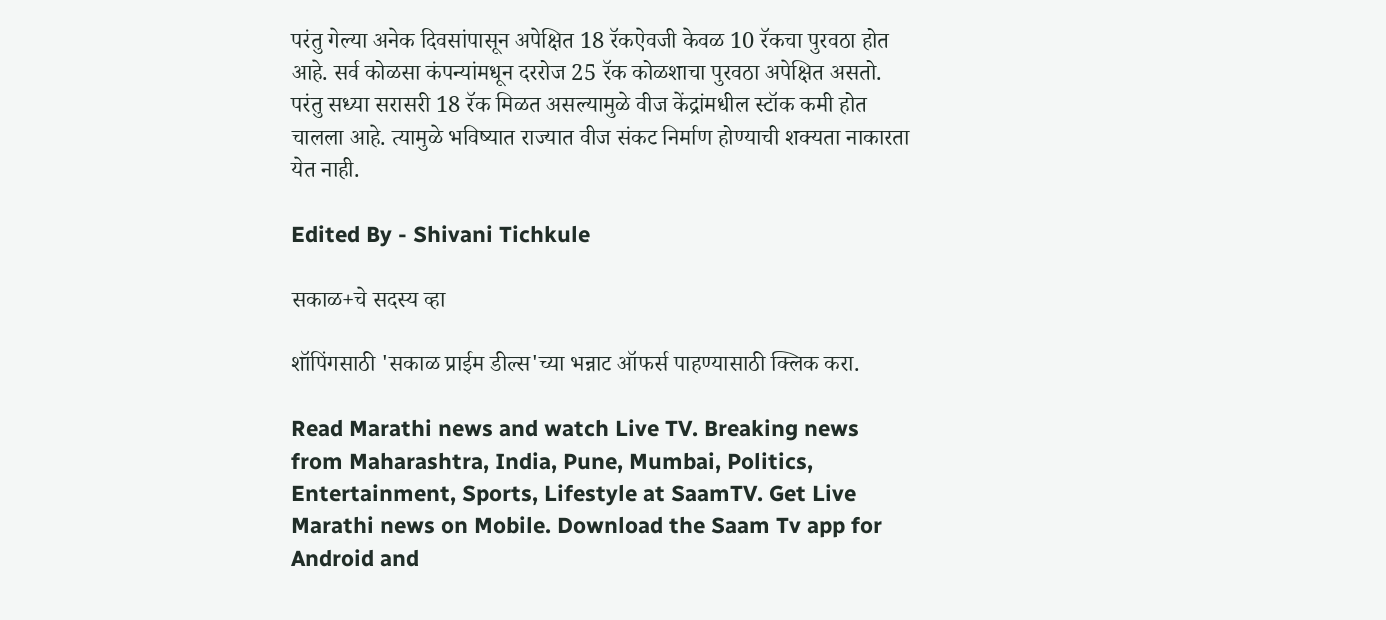परंतु गेल्या अनेक दिवसांपासून अपेक्षित 18 रॅकऐवजी केवळ 10 रॅकचा पुरवठा होत आहे. सर्व कोळसा कंपन्यांमधून दररोज 25 रॅक कोळशाचा पुरवठा अपेक्षित असतो. परंतु सध्या सरासरी 18 रॅक मिळत असल्यामुळे वीज केंद्रांमधील स्टॉक कमी होत चालला आहे. त्यामुळे भविष्यात राज्यात वीज संकट निर्माण होण्याची शक्यता नाकारता येत नाही.

Edited By - Shivani Tichkule

सकाळ+चे सदस्य व्हा

शॉपिंगसाठी 'सकाळ प्राईम डील्स'च्या भन्नाट ऑफर्स पाहण्यासाठी क्लिक करा.

Read Marathi news and watch Live TV. Breaking news from Maharashtra, India, Pune, Mumbai, Politics, Entertainment, Sports, Lifestyle at SaamTV. Get Live Marathi news on Mobile. Download the Saam Tv app for Android and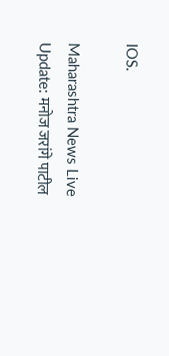IOS.

Maharashtra News Live Update: मनोज जरांगे पाटील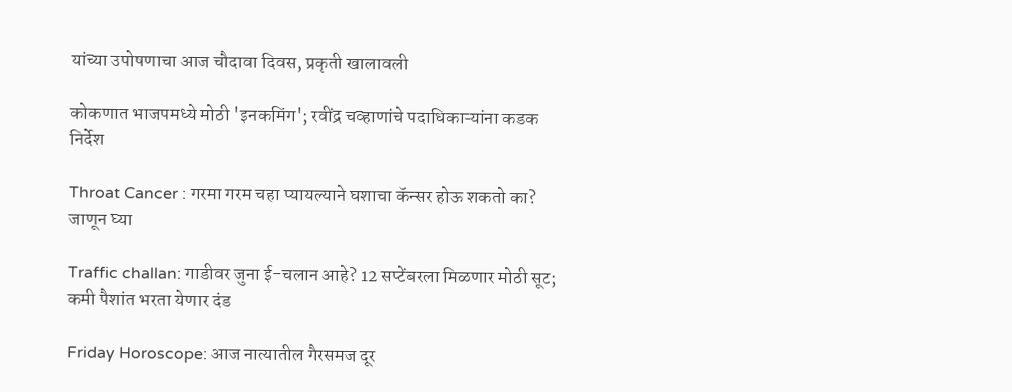यांच्या उपोषणाचा आज चौदावा दिवस, प्रकृती खालावली

कोकणात भाजपमध्ये मोठी 'इनकमिंग'; रवींद्र चव्हाणांचे पदाधिकाऱ्यांना कडक निर्देश

Throat Cancer : गरमा गरम चहा प्यायल्याने घशाचा कॅन्सर होऊ शकतो का? जाणून घ्या

Traffic challan: गाडीवर जुना ई-चलान आहे? 12 सप्टेंबरला मिळणार मोठी सूट; कमी पैशांत भरता येणार दंड

Friday Horoscope: आज नात्यातील गैरसमज दूर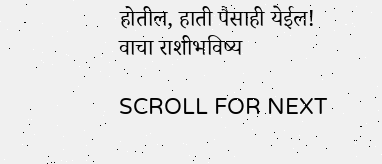होतील, हाती पैसाही येईल! वाचा राशीभविष्य

SCROLL FOR NEXT